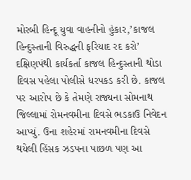મોરબી હિન્દૂ યુવા વાહનીનો હુંકાર,’કાજલ હિન્દુસ્તાની વિરુદ્ધની ફરિયાદ રદ કરો’
દક્ષિણપંથી કાર્યકર્તા કાજલ હિન્દુસ્તાની થોડા દિવસ પહેલા પોલીસે ધરપકડ કરી છે. કાજલ પર આરોપ છે કે તેમણે રાજ્યના સોમનાથ જિલ્લામાં રોમનવમીના દિવસે ભડકાઉ નિવેદન આપ્યું. ઉના શહેરમાં રામનવમીના દિવસે થયેલી હિંસક ઝડપના પાછળ પણ આ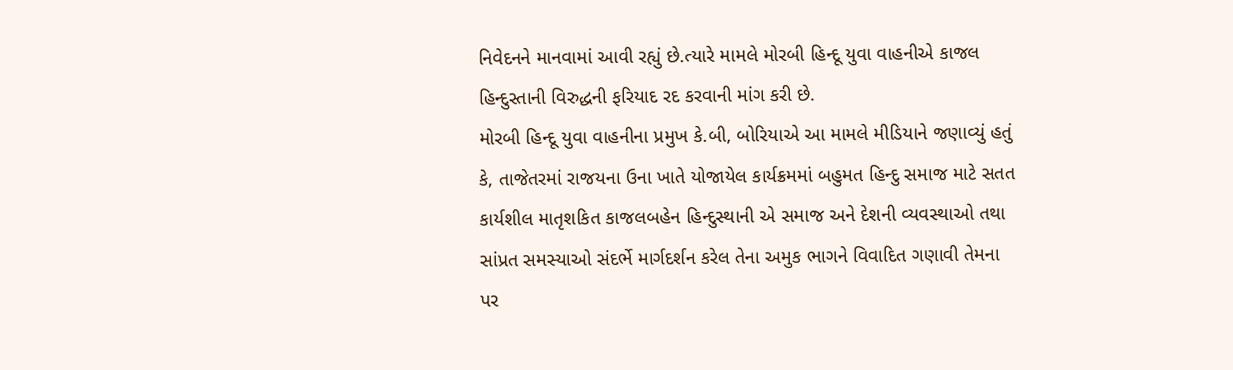નિવેદનને માનવામાં આવી રહ્યું છે.ત્યારે મામલે મોરબી હિન્દૂ યુવા વાહનીએ કાજલ હિન્દુસ્તાની વિરુદ્ધની ફરિયાદ રદ કરવાની માંગ કરી છે.
મોરબી હિન્દૂ યુવા વાહનીના પ્રમુખ કે.બી, બોરિયાએ આ મામલે મીડિયાને જણાવ્યું હતું કે, તાજેતરમાં રાજયના ઉના ખાતે યોજાયેલ કાર્યક્રમમાં બહુમત હિન્દુ સમાજ માટે સતત કાર્યશીલ માતૃશકિત કાજલબહેન હિન્દુસ્થાની એ સમાજ અને દેશની વ્યવસ્થાઓ તથા સાંપ્રત સમસ્યાઓ સંદર્ભે માર્ગદર્શન કરેલ તેના અમુક ભાગને વિવાદિત ગણાવી તેમના પર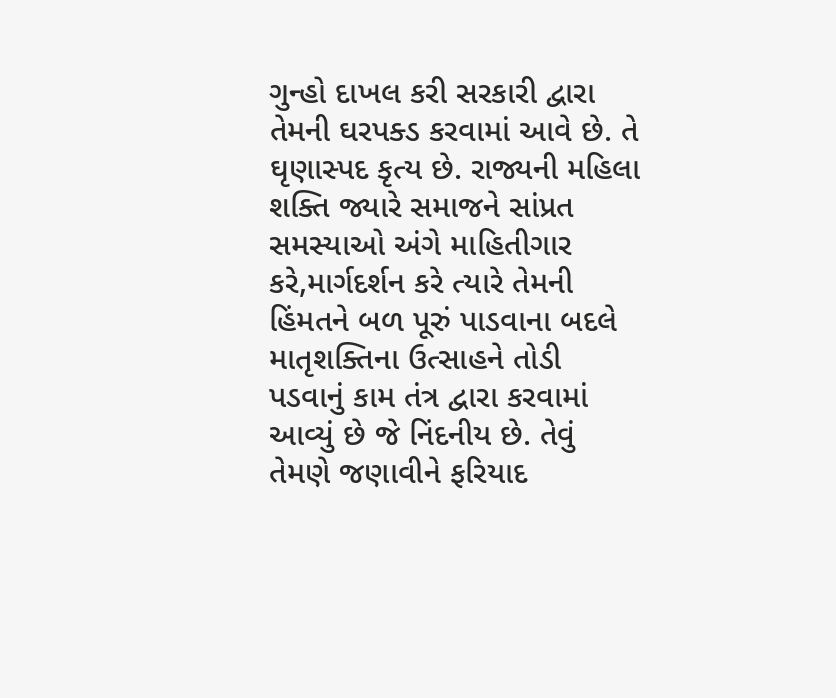ગુન્હો દાખલ કરી સરકારી દ્વારા તેમની ઘરપક્ડ કરવામાં આવે છે. તે ઘૃણાસ્પદ કૃત્ય છે. રાજ્યની મહિલા શક્તિ જ્યારે સમાજને સાંપ્રત સમસ્યાઓ અંગે માહિતીગાર કરે,માર્ગદર્શન કરે ત્યારે તેમની હિંમતને બળ પૂરું પાડવાના બદલે માતૃશક્તિના ઉત્સાહને તોડી પડવાનું કામ તંત્ર દ્વારા કરવામાં આવ્યું છે જે નિંદનીય છે. તેવું તેમણે જણાવીને ફરિયાદ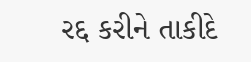રદ્દ કરીને તાકીદે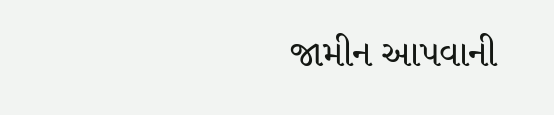જામીન આપવાની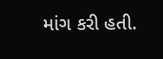માંગ કરી હતી.